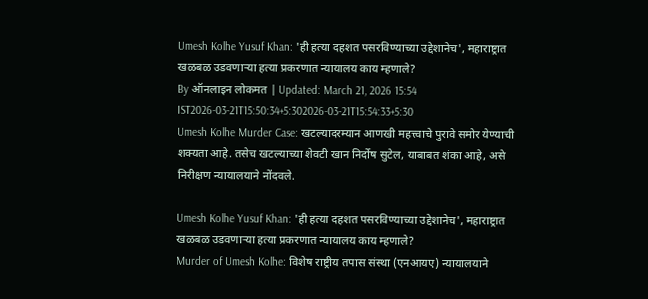Umesh Kolhe Yusuf Khan: 'ही हत्या दहशत पसरविण्याच्या उद्देशानेच', महाराष्ट्रात खळबळ उडवणाऱ्या हत्या प्रकरणात न्यायालय काय म्हणाले?
By ऑनलाइन लोकमत | Updated: March 21, 2026 15:54 IST2026-03-21T15:50:34+5:302026-03-21T15:54:33+5:30
Umesh Kolhe Murder Case: खटल्यादरम्यान आणखी महत्त्वाचे पुरावे समोर येण्याची शक्यता आहे. तसेच खटल्याच्या शेवटी खान निर्दोष सुटेल, याबाबत शंका आहे, असे निरीक्षण न्यायालयाने नोंदवले.

Umesh Kolhe Yusuf Khan: 'ही हत्या दहशत पसरविण्याच्या उद्देशानेच', महाराष्ट्रात खळबळ उडवणाऱ्या हत्या प्रकरणात न्यायालय काय म्हणाले?
Murder of Umesh Kolhe: विशेष राष्ट्रीय तपास संस्था (एनआयए) न्यायालयाने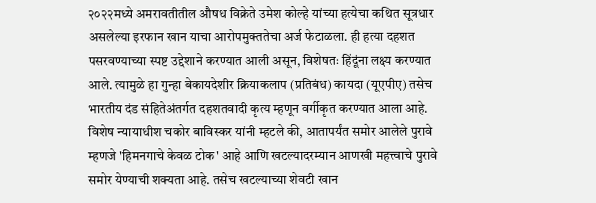२०२२मध्ये अमरावतीतील औषध विक्रेते उमेश कोल्हे यांच्या हत्येचा कथित सूत्रधार असलेल्या इरफान खान याचा आरोपमुक्ततेचा अर्ज फेटाळला. ही हत्या दहशत पसरवण्याच्या स्पष्ट उद्देशाने करण्यात आली असून, विशेषतः हिंदूंना लक्ष्य करण्यात आले. त्यामुळे हा गुन्हा बेकायदेशीर क्रियाकलाप (प्रतिबंध) कायदा (यूएपीए) तसेच भारतीय दंड संहितेअंतर्गत दहशतवादी कृत्य म्हणून वर्गीकृत करण्यात आला आहे.
विशेष न्यायाधीश चकोर बाविस्कर यांनी म्हटले की, आतापर्यंत समोर आलेले पुरावे म्हणजे 'हिमनगाचे केवळ टोक' आहे आणि खटल्यादरम्यान आणखी महत्त्वाचे पुरावे समोर येण्याची शक्यता आहे. तसेच खटल्याच्या शेवटी खान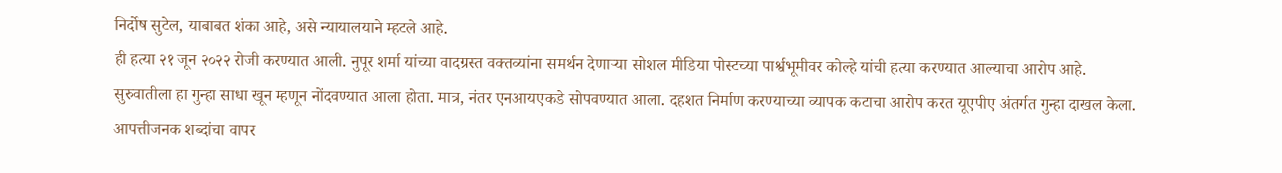निर्दोष सुटेल, याबाबत शंका आहे, असे न्यायालयाने म्हटले आहे.
ही हत्या २१ जून २०२२ रोजी करण्यात आली. नुपूर शर्मा यांच्या वादग्रस्त वक्तव्यांना समर्थन देणाऱ्या सोशल मीडिया पोस्टच्या पार्श्वभूमीवर कोल्हे यांची हत्या करण्यात आल्याचा आरोप आहे.
सुरुवातीला हा गुन्हा साधा खून म्हणून नोंदवण्यात आला होता. मात्र, नंतर एनआयएकडे सोपवण्यात आला. दहशत निर्माण करण्याच्या व्यापक कटाचा आरोप करत यूएपीए अंतर्गत गुन्हा दाखल केला.
आपत्तीजनक शब्दांचा वापर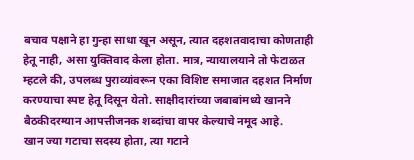बचाव पक्षाने हा गुन्हा साधा खून असून, त्यात दहशतवादाचा कोणताही हेतू नाही, असा युक्तिवाद केला होता. मात्र, न्यायालयाने तो फेटाळत म्हटले की, उपलब्ध पुराव्यांवरून एका विशिष्ट समाजात दहशत निर्माण करण्याचा स्पष्ट हेतू दिसून येतो. साक्षीदारांच्या जबाबांमध्ये खानने बैठकीदरम्यान आपत्तीजनक शब्दांचा वापर केल्याचे नमूद आहे.
खान ज्या गटाचा सदस्य होता, त्या गटाने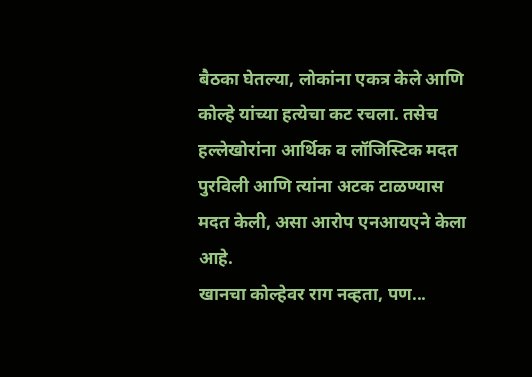बैठका घेतल्या, लोकांना एकत्र केले आणि कोल्हे यांच्या हत्येचा कट रचला. तसेच हल्लेखोरांना आर्थिक व लॉजिस्टिक मदत पुरविली आणि त्यांना अटक टाळण्यास मदत केली, असा आरोप एनआयएने केला आहे.
खानचा कोल्हेवर राग नव्हता, पण...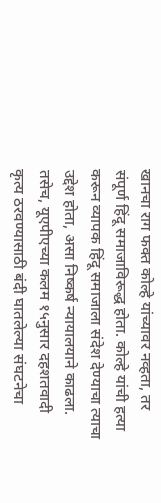खानचा राग फक्त कोल्हे यांच्यावर नव्हता, तर संपूर्ण हिंदू समाजाविरूद्ध होता. कोल्हे यांची हत्या करून व्यापक हिंदू समाजाला संदेश देण्याचा त्याचा उद्देश होता, असा निष्कर्ष न्यायालयाने काढला.
तसेच, यूएपीएच्या कलम १५नुसार दहशतवादी कृत्य ठरवण्यासाठी बंदी घातलेल्या संघटनेचा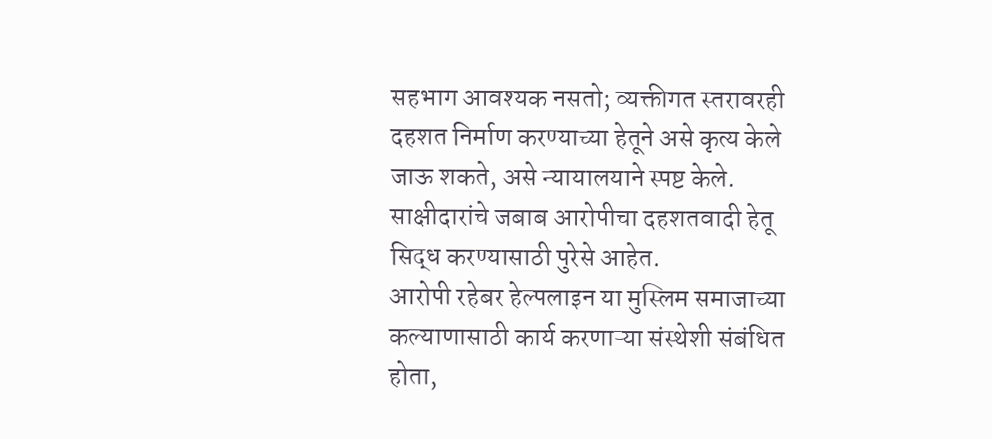सहभाग आवश्यक नसतो; व्यक्तीगत स्तरावरही दहशत निर्माण करण्याच्या हेतूने असे कृत्य केले जाऊ शकते, असे न्यायालयाने स्पष्ट केले. साक्षीदारांचे जबाब आरोपीचा दहशतवादी हेतू सिद्ध करण्यासाठी पुरेसे आहेत.
आरोपी रहेबर हेल्पलाइन या मुस्लिम समाजाच्या कल्याणासाठी कार्य करणाऱ्या संस्थेशी संबंधित होता,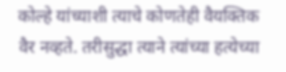कोल्हे यांच्याशी त्याचे कोणतेही वैयक्तिक वैर नव्हते. तरीसुद्धा त्याने त्यांच्या हत्येच्या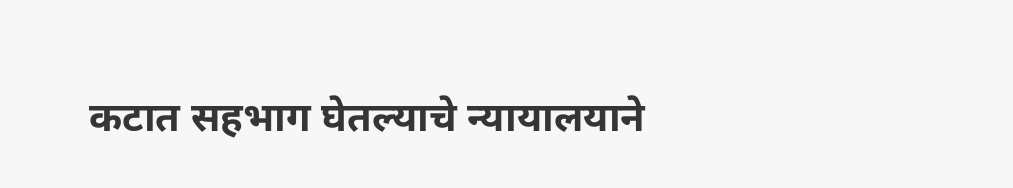कटात सहभाग घेतल्याचे न्यायालयाने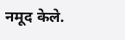नमूद केले.